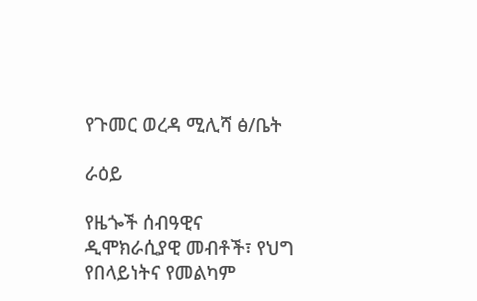የጉመር ወረዳ ሚሊሻ ፅ/ቤት

ራዕይ

የዜጐች ሰብዓዊና ዲሞክራሲያዊ መብቶች፣ የህግ የበላይነትና የመልካም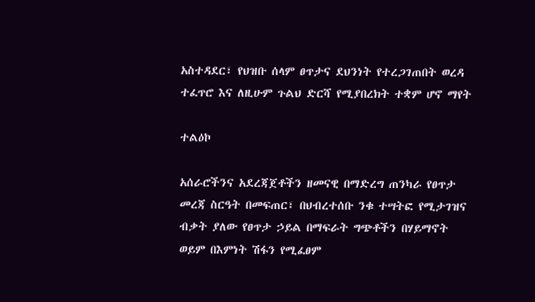አስተዳደር፣ የህዝቡ ሰላም ፀጥታና ደህንነት የተረጋገጠበት ወረዳ ተፈጥሮ እና ለዚሁም ጉልህ ድርሻ የሚያበረክት ተቋም ሆኖ ማየት

ተልዕኮ

አሰራሮችንና አደረጃጀቶችን ዘመናዊ በማድረግ ጠንካራ የፀጥታ መረጃ ስርዓት በመፍጠር፣ በህብረተሰቡ ንቁ ተሣትፎ የሚታገዝና ብቃት ያለው የፀጥታ ኃይል በማፍራት ግጭቶችን በሃይማኖት ወይም በእምነት ሽፋን የሚፈፀም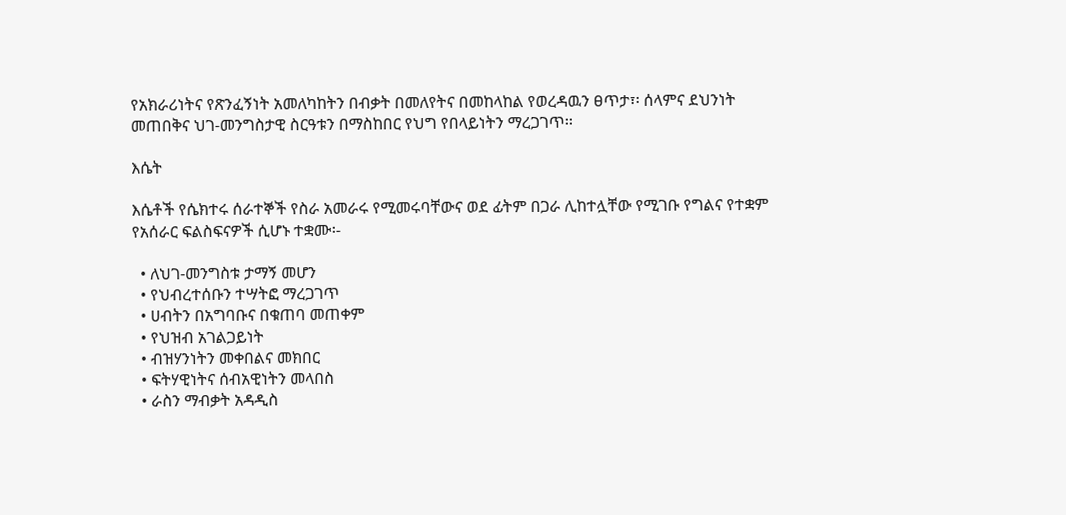የአክራሪነትና የጽንፈኝነት አመለካከትን በብቃት በመለየትና በመከላከል የወረዳዉን ፀጥታ፣፡ ሰላምና ደህንነት መጠበቅና ህገ-መንግስታዊ ስርዓቱን በማስከበር የህግ የበላይነትን ማረጋገጥ፡፡

እሴት

እሴቶች የሴክተሩ ሰራተኞች የስራ አመራሩ የሚመሩባቸውና ወደ ፊትም በጋራ ሊከተሏቸው የሚገቡ የግልና የተቋም የአሰራር ፍልስፍናዎች ሲሆኑ ተቋሙ፡-

  • ለህገ-መንግስቱ ታማኝ መሆን
  • የህብረተሰቡን ተሣትፎ ማረጋገጥ
  • ሀብትን በአግባቡና በቁጠባ መጠቀም
  • የህዝብ አገልጋይነት
  • ብዝሃንነትን መቀበልና መክበር
  • ፍትሃዊነትና ሰብአዊነትን መላበስ
  • ራስን ማብቃት አዳዲስ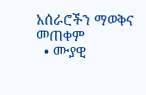አሰራሮችን ማወቅና መጠቀም
  • ሙያዊ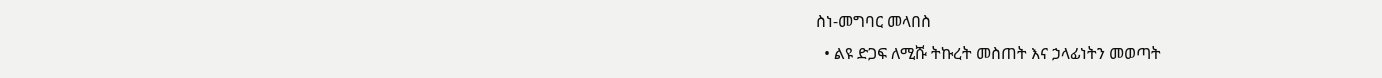ስነ-መግባር መላበስ
  • ልዩ ድጋፍ ለሚሹ ትኩረት መስጠት እና ኃላፊነትን መወጣት